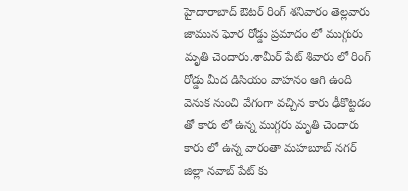హైదారాబాద్ ఔటర్ రింగ్ శనివారం తెల్లవారు జామున ఘోర రోడ్డు ప్రమాదం లో ముగ్గురు మృతి చెందారు.శామీర్ పేట్ శివారు లో రింగ్ రోడ్డు మీద డిసియం వాహనం ఆగి ఉంది
వెనుక నుంచి వేగంగా వచ్చిన కారు ఢీకొట్టడం తో కారు లో ఉన్న ముగ్గరు మృతి చెందారు కారు లో ఉన్న వారంతా మహబూబ్ నగర్ జిల్లా నవాబ్ పేట్ కు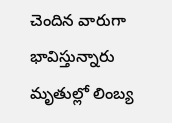చెందిన వారుగా భావిస్తున్నారు మృతుల్లో లింబ్య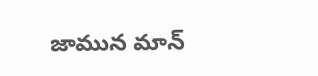జామున మాన్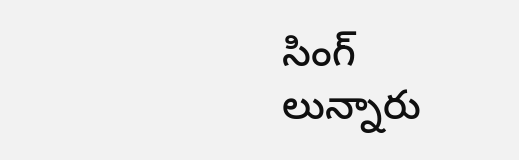సింగ్ లున్నారు